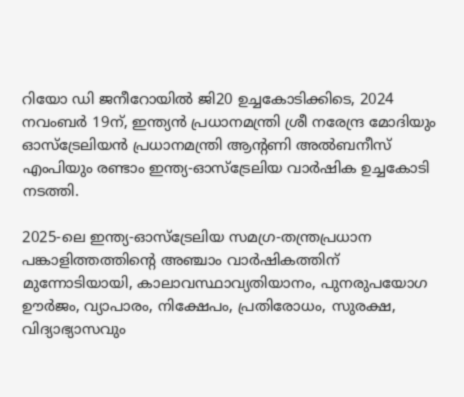റിയോ ഡി ജനീറോയിൽ ജി20 ഉച്ചകോടിക്കിടെ, 2024 നവംബർ 19ന്, ഇന്ത്യൻ പ്രധാനമന്ത്രി ശ്രീ നരേന്ദ്ര മോദിയും ഓസ്‌ട്രേലിയൻ പ്രധാനമന്ത്രി ആന്റണി അൽബനീസ് എംപിയും രണ്ടാം ഇന്ത്യ-ഓസ്‌ട്രേലിയ വാർഷിക ഉച്ചകോടി നടത്തി.

2025-ലെ ഇന്ത്യ-ഓസ്‌ട്രേലിയ സമഗ്ര-തന്ത്രപ്രധാന പങ്കാളിത്തത്തിന്റെ അഞ്ചാം വാർഷികത്തിന് മുന്നോടിയായി, കാലാവസ്ഥാവ്യതിയാനം, പുനരുപയോഗ ഊർജം, വ്യാപാരം, നിക്ഷേപം, പ്രതിരോധം, സുരക്ഷ, വിദ്യാഭ്യാസവും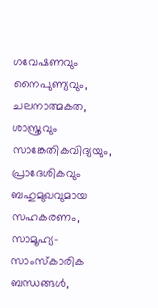ഗവേഷണവും നൈപുണ്യവും, ചലനാത്മകത, ശാസ്ത്രവും സാങ്കേതികവിദ്യയും, പ്രാദേശികവും ബഹുമുഖവുമായ സഹകരണം, സാമൂഹ്യ-സാംസ്കാരിക ബന്ധങ്ങൾ,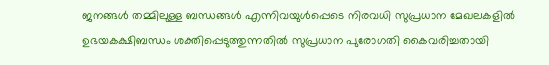ജനങ്ങൾ തമ്മിലുള്ള ബന്ധങ്ങൾ എന്നിവയുൾപ്പെടെ നിരവധി സുപ്രധാന മേഖലകളിൽ ഉഭയകക്ഷിബന്ധം ശക്തിപ്പെടുത്തുന്നതിൽ സുപ്രധാന പുരോഗതി കൈവരിച്ചതായി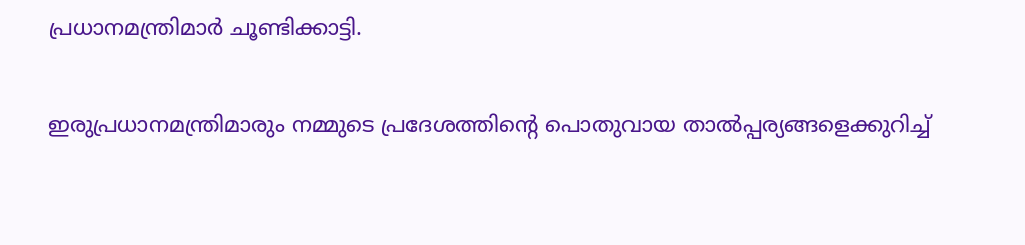പ്രധാനമന്ത്രിമാർ ചൂണ്ടിക്കാട്ടി.

ഇരുപ്രധാനമന്ത്രിമാരും നമ്മുടെ പ്രദേശത്തിന്റെ പൊതുവായ താൽപ്പര്യങ്ങളെക്കുറിച്ച്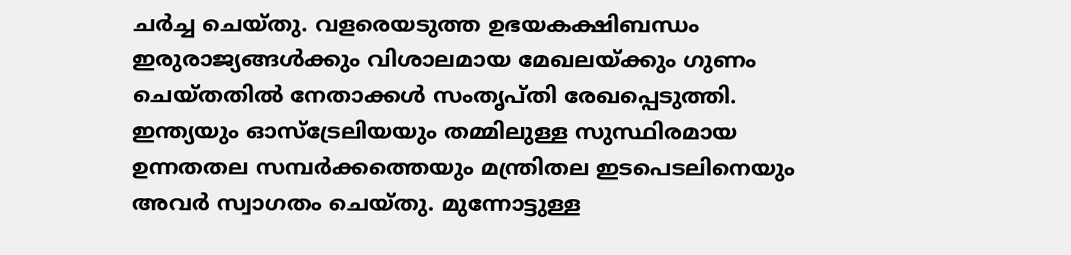ചർച്ച ചെയ്തു. വളരെയടുത്ത ഉഭയകക്ഷിബന്ധം ഇരുരാജ്യങ്ങൾക്കും വിശാലമായ മേഖലയ്ക്കും ഗുണം ചെയ്തതിൽ നേതാക്കൾ സംതൃപ്തി രേഖപ്പെടുത്തി. ഇന്ത്യയും ഓസ്‌ട്രേലിയയും തമ്മിലുള്ള സുസ്ഥിരമായ ഉന്നതതല സമ്പർക്കത്തെയും മന്ത്രിതല ഇടപെടലിനെയും അവർ സ്വാഗതം ചെയ്തു. മുന്നോട്ടുള്ള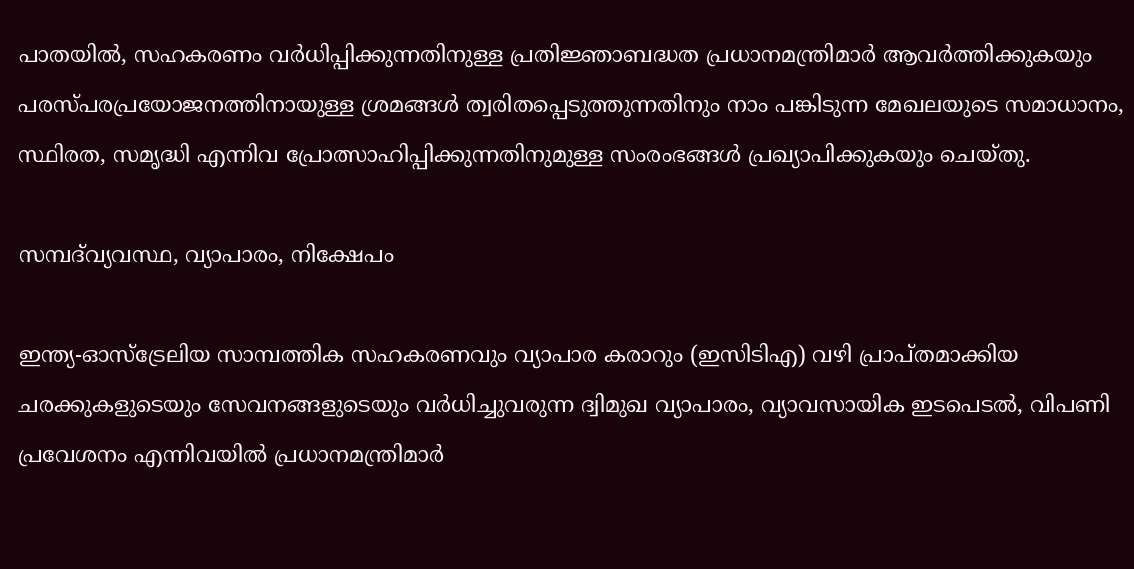പാതയിൽ, സഹകരണം വർധിപ്പിക്കുന്നതിനുള്ള പ്രതിജ്ഞാബദ്ധത പ്രധാനമന്ത്രിമാർ ആവർത്തിക്കുകയും പരസ്പരപ്രയോജനത്തിനായുള്ള ശ്രമങ്ങൾ ത്വരിതപ്പെടുത്തുന്നതിനും നാം പങ്കിടുന്ന മേഖലയുടെ സമാധാനം, സ്ഥിരത, സമൃദ്ധി എന്നിവ പ്രോത്സാഹിപ്പിക്കുന്നതിനുമുള്ള സംരംഭങ്ങൾ പ്രഖ്യാപിക്കുകയും ചെയ്തു.

സമ്പദ്‌വ്യവസ്ഥ, വ്യാപാരം, നിക്ഷേപം

ഇന്ത്യ-ഓസ്‌ട്രേലിയ സാമ്പത്തിക സഹകരണവും വ്യാപാര കരാറും (ഇസിടിഎ) വഴി പ്രാപ്‌തമാക്കിയ ചരക്കുകളുടെയും സേവനങ്ങളുടെയും വർധിച്ചുവരുന്ന ദ്വിമുഖ വ്യാപാരം, വ്യാവസായിക ഇടപെടൽ, വിപണി പ്രവേശനം എന്നിവയിൽ പ്രധാനമന്ത്രിമാർ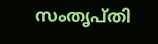സംതൃപ്തി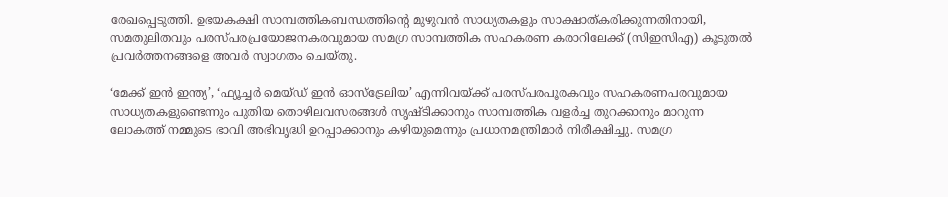രേഖപ്പെടുത്തി. ഉഭയകക്ഷി സാമ്പത്തികബന്ധത്തിന്റെ മുഴുവൻ സാധ്യതകളും സാക്ഷാത്കരിക്കുന്നതിനായി, സമതുലിതവും പരസ്പരപ്രയോജനകരവുമായ സമഗ്ര സാമ്പത്തിക സഹകരണ കരാറിലേക്ക് (സിഇസിഎ) കൂടുതൽ പ്രവർത്തനങ്ങളെ അവർ സ്വാഗതം ചെയ്തു.

‘മേക്ക് ഇൻ ഇന്ത്യ’, ‘ഫ്യൂച്ചർ മെയ്ഡ് ഇൻ ഓസ്‌ട്രേലിയ’ എന്നിവയ്ക്ക് പരസ്പരപൂരകവും സഹകരണപരവുമായ സാധ്യതകളുണ്ടെന്നും പുതിയ തൊഴിലവസരങ്ങൾ സൃഷ്ടിക്കാനും സാമ്പത്തിക വളർച്ച തുറക്കാനും മാറുന്ന ലോകത്ത് നമ്മുടെ ഭാവി അഭിവൃദ്ധി ഉറപ്പാക്കാനും കഴിയുമെന്നും പ്രധാനമന്ത്രിമാർ നിരീക്ഷിച്ചു. സമഗ്ര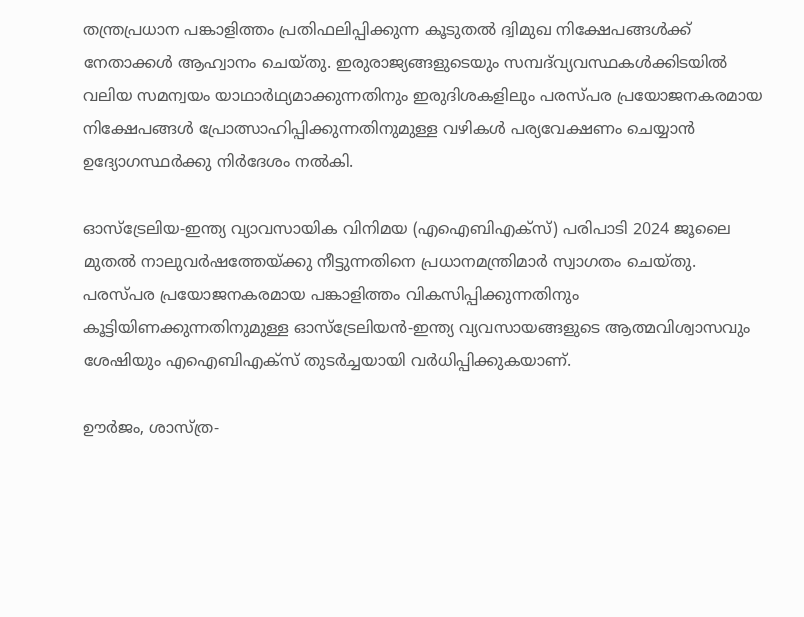തന്ത്രപ്രധാന പങ്കാളിത്തം പ്രതിഫലിപ്പിക്കുന്ന കൂടുതൽ ദ്വിമുഖ നിക്ഷേപങ്ങൾക്ക് നേതാക്കൾ ആഹ്വാനം ചെയ്തു. ഇരുരാജ്യങ്ങളുടെയും സമ്പദ്‌വ്യവസ്ഥകൾക്കിടയിൽ വലിയ സമന്വയം യാഥാർഥ്യമാക്കുന്നതിനും ഇരുദിശകളിലും പരസ്പര പ്രയോജനകരമായ നിക്ഷേപങ്ങൾ പ്രോത്സാഹിപ്പിക്കുന്നതിനുമുള്ള വഴികൾ പര്യവേക്ഷണം ചെയ്യാൻ ഉദ്യോഗസ്ഥർക്കു നിർദേശം നൽകി.

ഓസ്‌ട്രേലിയ-ഇന്ത്യ വ്യാവസായിക വിനിമയ (എഐബിഎക്‌സ്) പരിപാടി 2024 ജൂലൈ മുതൽ നാലുവർഷത്തേയ്ക്കു നീട്ടുന്നതിനെ പ്രധാനമന്ത്രിമാർ സ്വാഗതം ചെയ്തു. പരസ്പര പ്രയോജനകരമായ പങ്കാളിത്തം വികസിപ്പിക്കുന്നതിനും കൂട്ടിയിണക്കുന്നതിനുമുള്ള ഓസ്ട്രേലിയൻ-ഇന്ത്യ വ്യവസായങ്ങളുടെ ആത്മവിശ്വാസവും ശേഷിയും എഐബിഎക്സ് തുടർച്ചയായി വർധിപ്പിക്കുകയാണ്.

ഊർജം, ശാസ്ത്ര-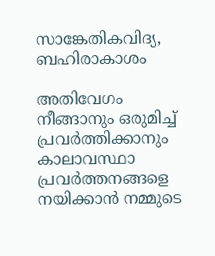സാങ്കേതികവിദ്യ, ബഹിരാകാശം

അതിവേഗം നീങ്ങാനും ഒരുമിച്ച് പ്രവർത്തിക്കാനും കാലാവസ്ഥാ പ്രവർത്തനങ്ങളെ നയിക്കാൻ നമ്മുടെ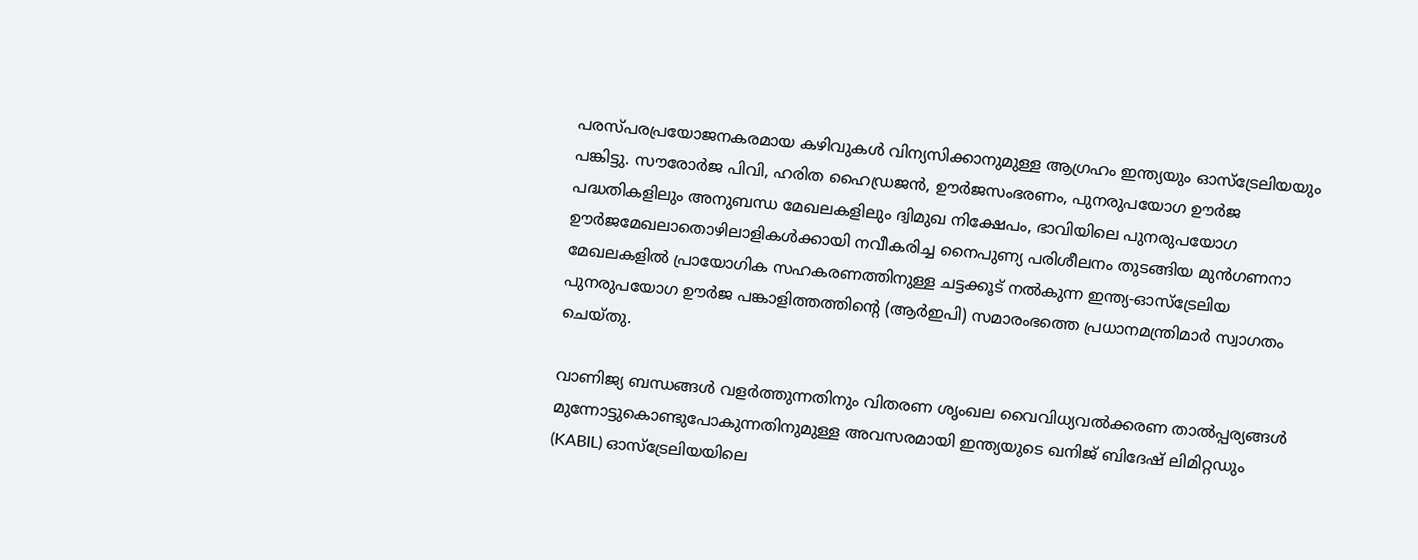പരസ്പരപ്രയോജനകരമായ കഴിവുകൾ വിന്യസിക്കാനുമുള്ള ആഗ്രഹം ഇന്ത്യയും ഓസ്‌ട്രേലിയയും പങ്കിട്ടു. സൗരോർജ പിവി, ഹരിത ഹൈഡ്രജൻ, ഊർജസംഭരണം, പുനരുപയോഗ ഊർജ പദ്ധതികളിലും അനുബന്ധ മേഖലകളിലും ദ്വിമുഖ നിക്ഷേപം, ഭാവിയിലെ പുനരുപയോഗ ഊർജമേഖലാതൊഴിലാളികൾക്കായി നവീകരിച്ച നൈപുണ്യ പരിശീലനം തുടങ്ങിയ മുൻഗണനാ മേഖലകളിൽ പ്രായോഗിക സഹകരണത്തിനുള്ള ചട്ടക്കൂട് നൽകുന്ന ഇന്ത്യ-ഓസ്‌ട്രേലിയ പുനരുപയോഗ ഊർജ പങ്കാളിത്തത്തിന്റെ (ആർഇപി) സമാരംഭത്തെ പ്രധാനമന്ത്രിമാർ സ്വാഗതം ചെയ്തു.

വാണിജ്യ ബന്ധങ്ങൾ വളർത്തുന്നതിനും വിതരണ ശൃംഖല വൈവിധ്യവൽക്കരണ താൽപ്പര്യങ്ങൾ മുന്നോട്ടുകൊണ്ടുപോകുന്നതിനുമുള്ള അവസരമായി ഇന്ത്യയുടെ ഖനിജ് ബിദേഷ് ലിമിറ്റഡും (KABIL) ഓസ്ട്രേലിയയിലെ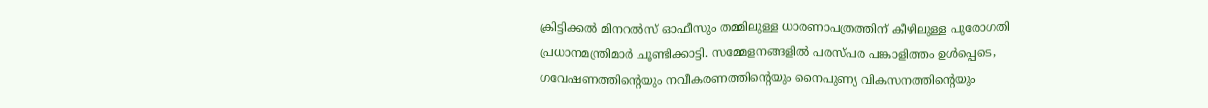ക്രിട്ടിക്കൽ മിനറൽസ് ഓഫീസും തമ്മിലുള്ള ധാരണാപത്രത്തിന് കീഴിലുള്ള പുരോഗതി പ്രധാനമന്ത്രിമാർ ചൂണ്ടിക്കാട്ടി. സമ്മേളനങ്ങളിൽ പരസ്പര പങ്കാളിത്തം ഉൾപ്പെടെ, ഗവേഷണത്തിന്റെയും നവീകരണത്തിന്റെയും നൈപുണ്യ വികസനത്തിന്റെയും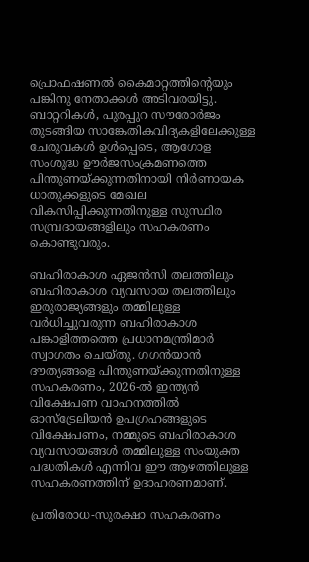പ്രൊഫഷണൽ കൈമാറ്റത്തിന്റെയും പങ്ക‌ിനു നേതാക്കൾ അടിവരയിട്ടു. ബാറ്ററികൾ, പുരപ്പുറ സൗരോർജം തുടങ്ങിയ സാങ്കേതികവിദ്യകളിലേക്കുള്ള ചേരുവകൾ ഉൾപ്പെടെ, ആഗോള സംശുദ്ധ ഊർജസംക്രമണത്തെ പിന്തുണയ്‌ക്കുന്നതിനായി നിർണായക ധാതുക്കളുടെ മേഖല വികസിപ്പിക്കുന്നതിനുള്ള സുസ്ഥിര സമ്പ്രദായങ്ങളിലും സഹകരണം കൊണ്ടുവരും.

ബഹിരാകാശ ഏജൻസി തലത്തിലും ബഹിരാകാശ വ്യവസായ തലത്തിലും ഇരുരാജ്യങ്ങളും തമ്മിലുള്ള വർധിച്ചുവരുന്ന ബഹിരാകാശ പങ്കാളിത്തത്തെ പ്രധാനമന്ത്രിമാർ സ്വാഗതം ചെയ്തു. ഗഗൻയാൻ ദൗത്യങ്ങളെ പിന്തുണയ്ക്കുന്നതിനുള്ള സഹകരണം, 2026-ൽ ഇന്ത്യൻ വിക്ഷേപണ വാഹനത്തിൽ ഓസ്‌ട്രേലിയൻ ഉപഗ്രഹങ്ങളുടെ വിക്ഷേപണം, നമ്മുടെ ബഹിരാകാശ വ്യവസായങ്ങൾ തമ്മിലുള്ള സംയുക്ത പദ്ധതികൾ എന്നിവ ഈ ആഴത്തിലുള്ള സഹകരണത്തിന് ഉദാഹരണമാണ്.

പ്രതിരോധ-സുരക്ഷാ സഹകരണം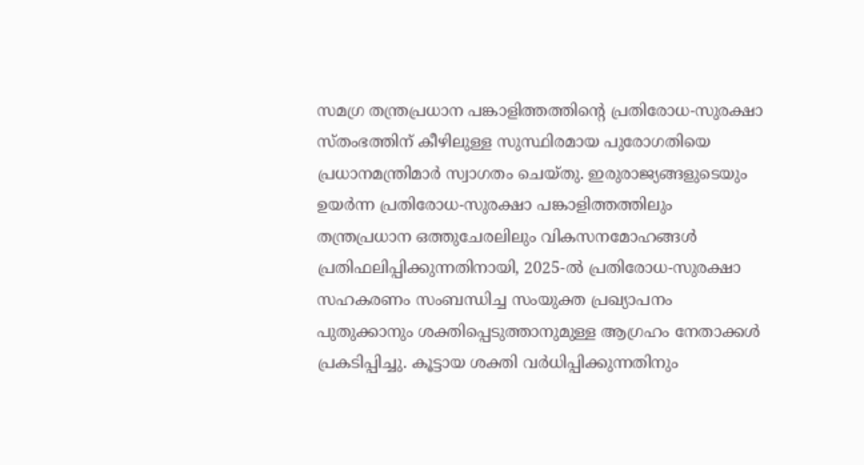സമഗ്ര തന്ത്രപ്രധാന പങ്കാളിത്തത്തിന്റെ പ്രതിരോധ-സുരക്ഷാ സ്തംഭത്തിന് കീഴിലുള്ള സുസ്ഥിരമായ പുരോഗതിയെ പ്രധാനമന്ത്രിമാർ സ്വാഗതം ചെയ്തു. ഇരുരാജ്യങ്ങളുടെയും ഉയർന്ന പ്രതിരോധ-സുരക്ഷാ പങ്കാളിത്തത്തിലും തന്ത്രപ്രധാന ഒത്തുചേരലിലും വികസനമോഹങ്ങൾ പ്രതിഫലിപ്പിക്കുന്നതിനായി, 2025-ൽ പ്രതിരോധ-സുരക്ഷാ സഹകരണം സംബന്ധിച്ച സംയുക്ത പ്രഖ്യാപനം പുതുക്കാനും ശക്തിപ്പെടുത്താനുമുള്ള ആഗ്രഹം നേതാക്കൾ പ്രകടിപ്പിച്ചു. കൂട്ടായ ശക്തി വർധിപ്പിക്കുന്നതിനും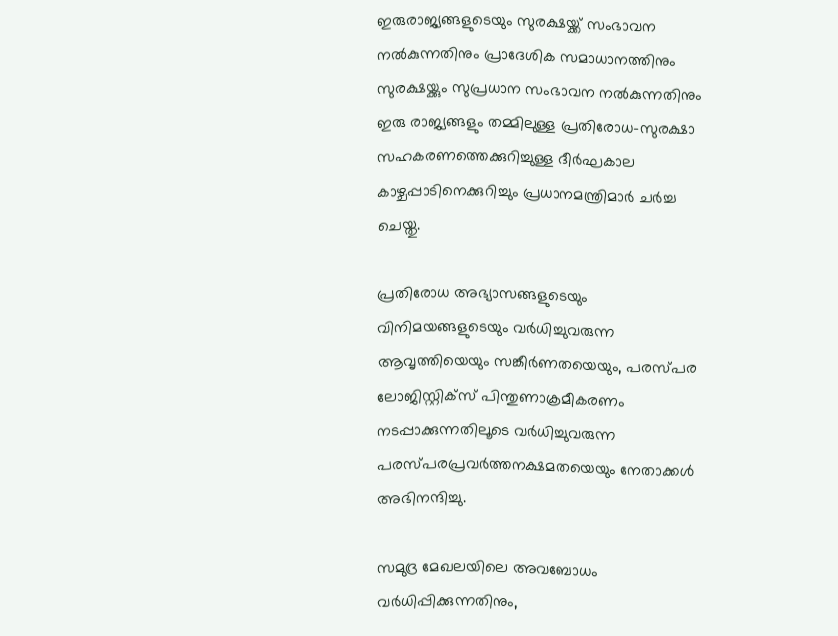ഇരുരാജ്യങ്ങളുടെയും സുരക്ഷയ്ക്ക് സംഭാവന നൽകുന്നതിനും പ്രാദേശിക സമാധാനത്തിനും സുരക്ഷയ്ക്കും സുപ്രധാന സംഭാവന നൽകുന്നതിനും ഇരു രാജ്യങ്ങളും തമ്മിലുള്ള പ്രതിരോധ-സുരക്ഷാ സഹകരണത്തെക്കുറി‌ച്ചുള്ള ദീർഘകാല കാഴ്ചപ്പാടിനെക്കുറിച്ചും പ്രധാനമന്ത്രിമാർ ചർച്ച ചെയ്തു.

പ്രതിരോധ അഭ്യാസങ്ങളുടെയും വിനിമയങ്ങളുടെയും വർധിച്ചുവരുന്ന ആവൃത്തിയെയും സങ്കീർണതയെയും, പരസ്പര ലോജിസ്റ്റിക്സ് പിന്തുണാക്രമീകരണം നടപ്പാക്കുന്നതിലൂടെ വർധിച്ചുവരുന്ന പരസ്പരപ്രവർത്തനക്ഷമതയെയും നേതാക്കൾ അഭിനന്ദിച്ചു.

സമുദ്ര മേഖലയിലെ അവബോധം വർധിപ്പിക്കുന്നതിനും,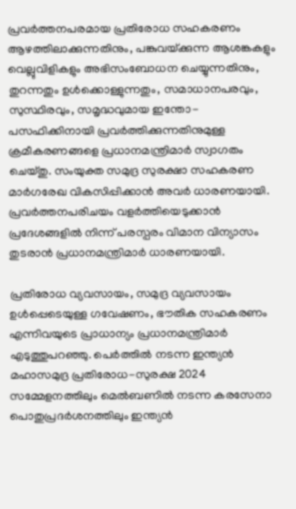പ്രവർത്തനപരമായ പ്രതിരോധ സഹകരണം ആഴത്തിലാക്കുന്നതിനും, പങ്കുവയ്‌ക്കുന്ന ആശങ്കകളും വെല്ലുവിളികളും അഭിസംബോധന ചെയ്യുന്നതിനും, തുറന്നതും ഉൾക്കൊള്ളുന്നതും, സമാധാനപരവും, സുസ്ഥിരവും, സമൃദ്ധവുമായ ഇന്തോ-പസഫിക്കിനായി പ്രവർത്തിക്കുന്നതിനുമുള്ള ക്രമീകരണങ്ങളെ പ്രധാനമന്ത്രിമാർ സ്വാഗതം ചെയ്തു. സംയുക്ത സമുദ്ര സുരക്ഷാ സഹകരണ മാർഗരേഖ വികസിപ്പിക്കാൻ അവർ ധാരണയായി. പ്രവർത്തനപരിചയം വളർത്തിയെടുക്കാൻ പ്രദേശങ്ങളിൽ നിന്ന് പരസ്പരം വിമാന വിന്യാസം തുടരാൻ പ്രധാനമന്ത്രിമാർ ധാരണയായി.

പ്രതിരോധ വ്യവസായം, സമുദ്ര വ്യവസായം ഉൾപ്പെടെയുള്ള ഗവേഷണം, ഭൗതിക സഹകരണം എന്നിവയുടെ പ്രാധാന്യം പ്രധാനമന്ത്രിമാർ എടുത്തുപറഞ്ഞു. പെർത്തിൽ നടന്ന ഇന്ത്യൻ മഹാസമുദ്ര പ്രതിരോധ-സുരക്ഷ 2024 സമ്മേളനത്തിലും മെൽബണിൽ നടന്ന കരസേനാ പൊതുപ്രദർശനത്തിലും ഇന്ത്യൻ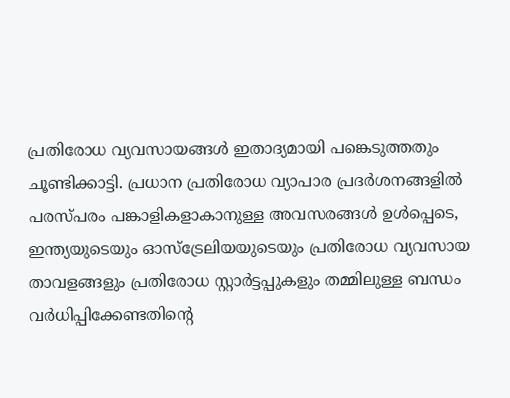പ്രതിരോധ വ്യവസായങ്ങൾ ഇതാദ്യമായി പങ്കെടുത്തതും ചൂണ്ടിക്കാട്ടി. പ്രധാന പ്രതിരോധ വ്യാപാര പ്രദർശനങ്ങളിൽ പരസ്പരം പങ്കാളികളാകാനുള്ള അവസരങ്ങൾ ഉൾപ്പെടെ, ഇന്ത്യയുടെയും ഓസ്‌ട്രേലിയയുടെയും പ്രതിരോധ വ്യവസായ താവളങ്ങളും പ്രതിരോധ സ്റ്റാർട്ടപ്പുകളും തമ്മിലുള്ള ബന്ധം വർധിപ്പിക്കേണ്ടതിന്റെ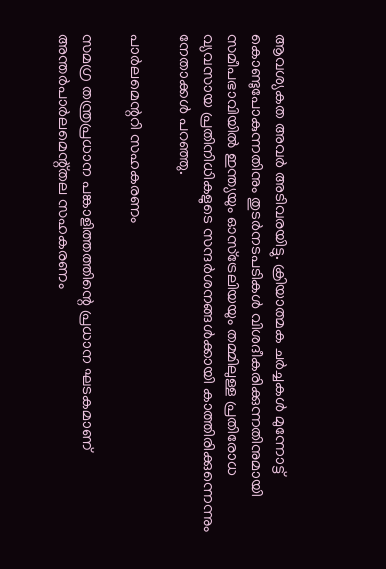ആവശ്യകത അവർ അടിവരയിട്ടു. ക്രിയാത്മക ചർച്ചകൾ മുന്നോട്ട് കൊണ്ടുപോകുന്നതിനും തുടർനടപടികൾ വിശദീകരിക്കുന്നതിനുമായി സമീപഭാവിയിൽ ഇന്ത്യയും ഓസ്‌ട്രേലിയയും തമ്മിലുള്ള പ്രതിരോധ വ്യവസായ പ്രതിനിധികളുടെ സന്ദർശനങ്ങൾക്കായി കാത്തിരിക്കുന്നെന്നും നേതാക്കൾ പറഞ്ഞു.

പാർലമെന്ററി സഹകരണം

സമഗ്ര തന്ത്രപ്രധാന പങ്കാളിത്തത്തിന്റെ പ്രധാന ഘടകമാണ് അന്തർപാർലമെന്റ്‌തല സഹകരണം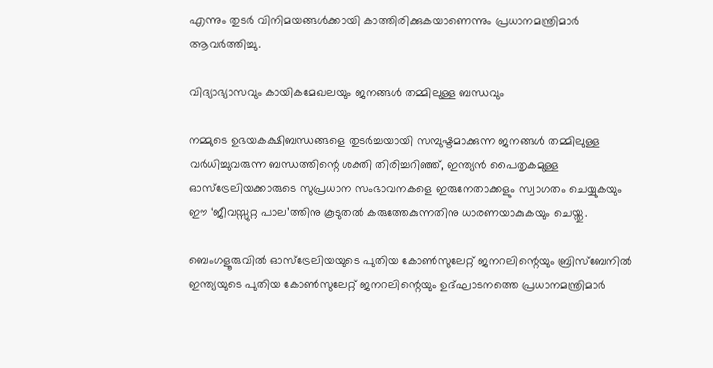എന്നും തുടർ വിനിമയങ്ങൾക്കായി കാത്തിരിക്കുകയാണെന്നും പ്രധാനമന്ത്രിമാർ ആവർത്തിച്ചു.

വിദ്യാഭ്യാസവും കായികമേഖലയും ജനങ്ങൾ തമ്മിലുള്ള ബന്ധവും

നമ്മുടെ ഉഭയകക്ഷിബന്ധങ്ങളെ തുടർച്ചയായി സമ്പുഷ്ടമാക്കുന്ന ജനങ്ങൾ തമ്മിലുള്ള വർധിച്ചുവരുന്ന ബന്ധത്തിന്റെ ശക്തി തിരിച്ചറിഞ്ഞ്, ഇന്ത്യൻ പൈതൃകമുള്ള ഓസ്‌ട്രേലിയക്കാരുടെ സുപ്രധാന സംഭാവനകളെ ഇരുനേതാക്കളും സ്വാഗതം ചെയ്യുകയും ഈ ‘ജീവസ്സുറ്റ പാല’ത്തിനു കൂടുതൽ കരുത്തേകുന്നതിനു ധാരണയാകുകയും ചെയ്തു.

ബെംഗളൂരുവിൽ ഓസ്‌ട്രേലിയയുടെ പുതിയ കോൺസുലേറ്റ് ജനറലിന്റെയും ബ്രിസ്‌ബേനിൽ ഇന്ത്യയുടെ പുതിയ കോൺസുലേറ്റ് ജനറലിന്റെയും ഉദ്ഘാടനത്തെ പ്രധാനമന്ത്രിമാർ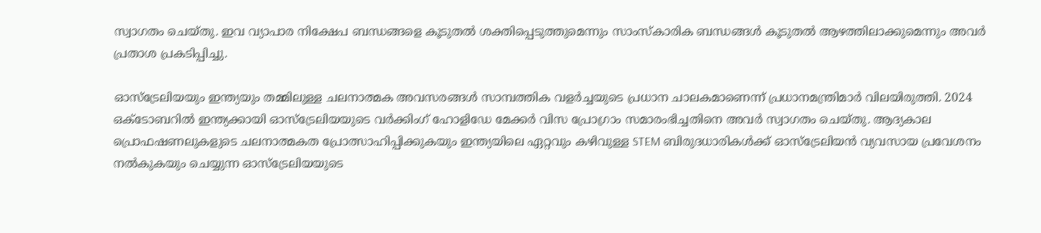സ്വാഗതം ചെയ്തു. ഇവ വ്യാപാര നിക്ഷേപ ബന്ധങ്ങളെ കൂടുതൽ ശക്തിപ്പെടുത്തുമെന്നും സാംസ്കാരിക ബന്ധങ്ങൾ കൂടുതൽ ആഴത്തിലാക്കുമെന്നും അവർ പ്രതാശ പ്രകടിപ്പിച്ചു.

ഓസ്‌ട്രേലിയയും ഇന്ത്യയും തമ്മിലുള്ള ചലനാത്മക അവസരങ്ങൾ സാമ്പത്തിക വളർച്ചയുടെ പ്രധാന ചാലകമാണെന്ന് പ്രധാനമന്ത്രിമാർ വിലയിരുത്തി. 2024 ഒക്‌ടോബറിൽ ഇന്ത്യക്കായി ഓസ്‌ട്രേലിയയുടെ വർക്കിംഗ് ഹോളിഡേ മേക്കർ വിസ പ്രോഗ്രാം സമാരംഭിച്ചതിനെ അവർ സ്വാഗതം ചെയ്തു. ആദ്യകാല പ്രൊഫഷണലുകളുടെ ചലനാത്മകത പ്രോത്സാഹിപ്പിക്കുകയും ഇന്ത്യയിലെ ഏറ്റവും കഴിവുള്ള STEM ബിരുദധാരികൾക്ക് ഓസ്ട്രേലിയൻ വ്യവസായ പ്രവേശനം നൽകുകയും ചെയ്യുന്ന ഓസ്ട്രേലിയയുടെ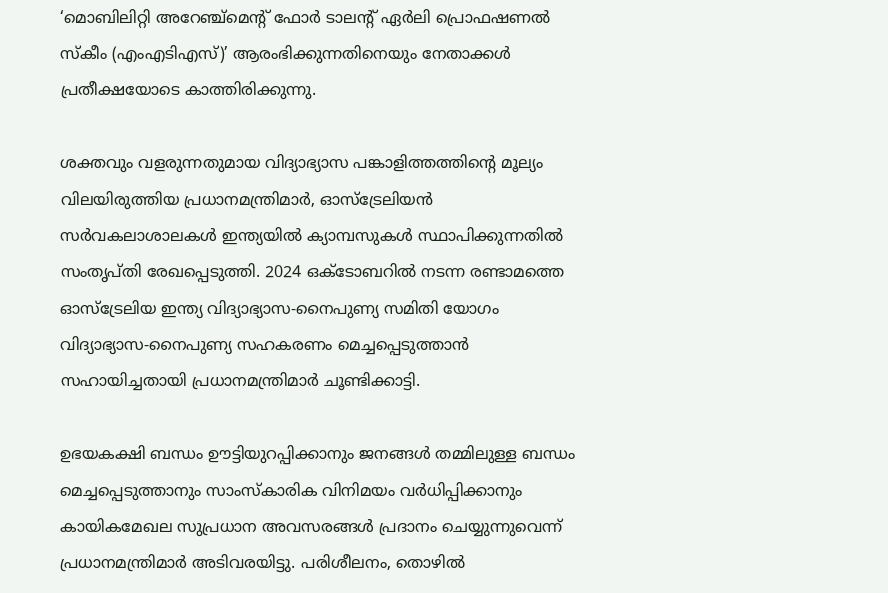‘മൊബിലിറ്റി അറേഞ്ച്‌മെന്റ് ഫോർ ടാലന്റ് ഏർലി പ്രൊഫഷണൽ സ്കീം (എംഎടിഎസ്)’ ആരംഭിക്കുന്നതിനെയും നേതാക്കൾ പ്രതീക്ഷയോടെ കാത്തിരിക്കുന്നു.

ശക്തവും വളരുന്നതുമായ വിദ്യാഭ്യാസ പങ്കാളിത്തത്തിന്റെ മൂല്യം വിലയിരുത്തിയ പ്രധാനമന്ത്രിമാർ, ഓസ്‌ട്രേലിയൻ സർവകലാശാലകൾ ഇന്ത്യയിൽ ക്യാമ്പസുകൾ സ്ഥാപിക്കുന്നതിൽ സംതൃപ്തി രേഖപ്പെടുത്തി. 2024 ഒക്ടോബറിൽ നടന്ന രണ്ടാമത്തെ ഓസ്‌ട്രേലിയ ഇന്ത്യ വിദ്യാഭ്യാസ-നൈപുണ്യ സമ‌ിതി യോഗം വിദ്യാഭ്യാസ-നൈപുണ്യ സഹകരണം മെച്ചപ്പെടുത്താൻ സഹായിച്ചതായി പ്രധാനമന്ത്രിമാർ ചൂണ്ടിക്കാട്ടി.

ഉഭയകക്ഷി ബന്ധം ഊട്ടിയുറപ്പിക്കാനും ജനങ്ങൾ തമ്മിലുള്ള ബന്ധം മെച്ചപ്പെടുത്താനും സാംസ്കാരിക വിനിമയം വർധിപ്പിക്കാനും കായികമേഖല സുപ്രധാന അവസരങ്ങൾ പ്രദാനം ചെയ്യുന്നുവെന്ന് പ്രധാനമന്ത്രിമാർ അടിവരയിട്ടു. പരിശീലനം, തൊഴിൽ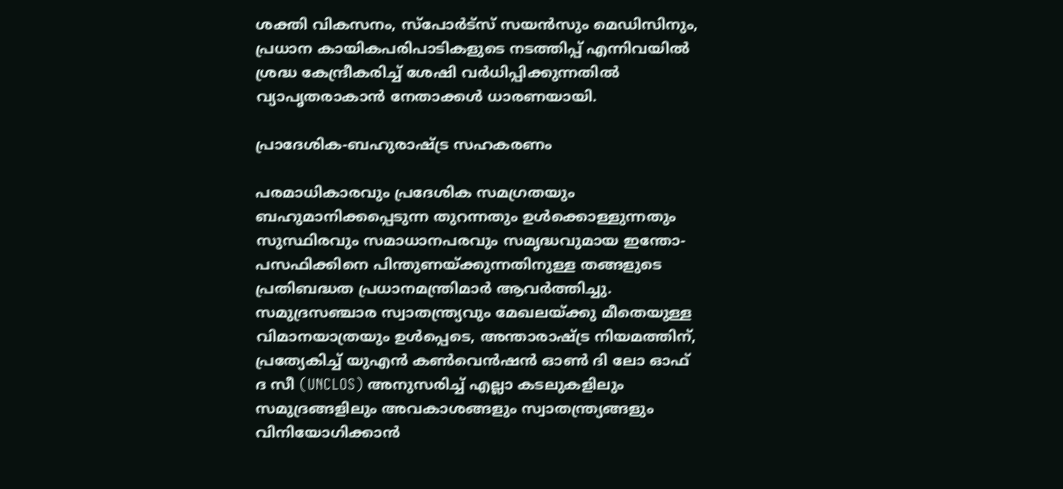ശക്തി വികസനം, സ്‌പോർട്‌സ് സയൻസും മെഡിസിനും, പ്രധാന കായികപരിപാടികളുടെ നടത്തിപ്പ് എന്നിവയിൽ ശ്രദ്ധ കേന്ദ്രീകരിച്ച് ശേഷി വർധിപ്പിക്കുന്നതിൽ വ്യാപൃതരാകാൻ നേതാക്കൾ ധാരണയായി.

പ്രാദേശിക-ബഹുരാഷ്ട്ര സഹകരണം

പരമാധികാരവും പ്രദേശിക സമഗ്രതയും ബഹുമാനിക്കപ്പെടുന്ന തുറന്നതും ഉൾക്കൊള്ളുന്നതും സുസ്ഥിരവും സമാധാനപരവും സമൃദ്ധവുമായ ഇന്തോ-പസഫിക്കിനെ പിന്തുണയ്ക്കുന്നതിനുള്ള തങ്ങളുടെ പ്രതിബദ്ധത പ്രധാനമന്ത്രിമാർ ആവർത്തിച്ചു. സമുദ്രസഞ്ചാര സ്വാതന്ത്ര്യവും മേഖലയ്ക്കു മീതെയുള്ള വിമാനയാത്രയും ഉൾപ്പെടെ, അന്താരാഷ്ട്ര നിയമത്തിന്, പ്രത്യേകിച്ച് യുഎൻ കൺവെൻഷൻ ഓൺ ദി ലോ ഓഫ് ദ സീ (UNCLOS) അനുസരിച്ച് എല്ലാ കടലുകളിലും സമുദ്രങ്ങളിലും അവകാശങ്ങളും സ്വാതന്ത്ര്യങ്ങളും വിനിയോഗിക്കാൻ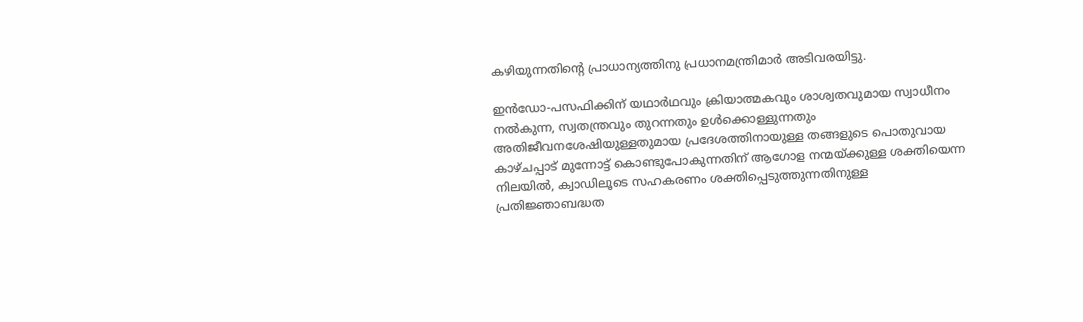കഴിയുന്നതിന്റെ പ്രാധാന്യത്തിനു പ്രധാനമന്ത്രിമാർ അടിവരയിട്ടു.

ഇൻഡോ-പസഫിക്കിന് യഥാർഥവും ക്രിയാത്മകവും ശാശ്വതവുമായ സ്വാധീനം നൽകുന്ന, സ്വതന്ത്രവും തുറന്നതും ഉൾക്കൊള്ളുന്നതും അതിജീവനശേഷിയുള്ളതുമായ പ്രദേശത്തിനായുള്ള തങ്ങളുടെ പൊതുവായ കാഴ്ചപ്പാട് മുന്നോട്ട് കൊണ്ടുപോകുന്നതിന് ആഗോള നന്മയ്ക്കുള്ള ശക്തിയെന്ന നിലയിൽ, ക്വാഡിലൂടെ സഹകരണം ശക്തിപ്പെടുത്തുന്നതിനുള്ള പ്രതിജ്ഞാബദ്ധത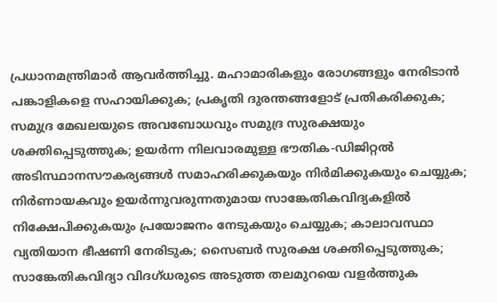പ്രധാനമന്ത്രിമാർ ആവർത്തിച്ചു. മഹാമാരികളും രോഗങ്ങളും നേരിടാൻ പങ്കാളികളെ സഹായിക്കുക; പ്രകൃതി ദുരന്തങ്ങളോട് പ്രതികരിക്കുക; സമുദ്ര മേഖലയുടെ അവബോധവും സമുദ്ര സുരക്ഷയും ശക്തിപ്പെടുത്തുക; ഉയർന്ന നിലവാരമുള്ള ഭൗതിക-ഡിജിറ്റൽ അടിസ്ഥാനസൗകര്യങ്ങൾ സമാഹരിക്കുകയും നിർമിക്കുകയും ചെയ്യുക; നിർണായകവും ഉയർന്നുവരുന്നതുമായ സാങ്കേതികവിദ്യകളിൽ നിക്ഷേപിക്കുകയും പ്രയോജനം നേടുകയും ചെയ്യുക; കാലാവസ്ഥാ വ്യതിയാന ഭീഷണി നേരിടുക; സൈബർ സുരക്ഷ ശക്തിപ്പെടുത്തുക; സാങ്കേതികവിദ്യാ വിദഗ്ധരുടെ അടുത്ത തലമുറയെ വളർത്തുക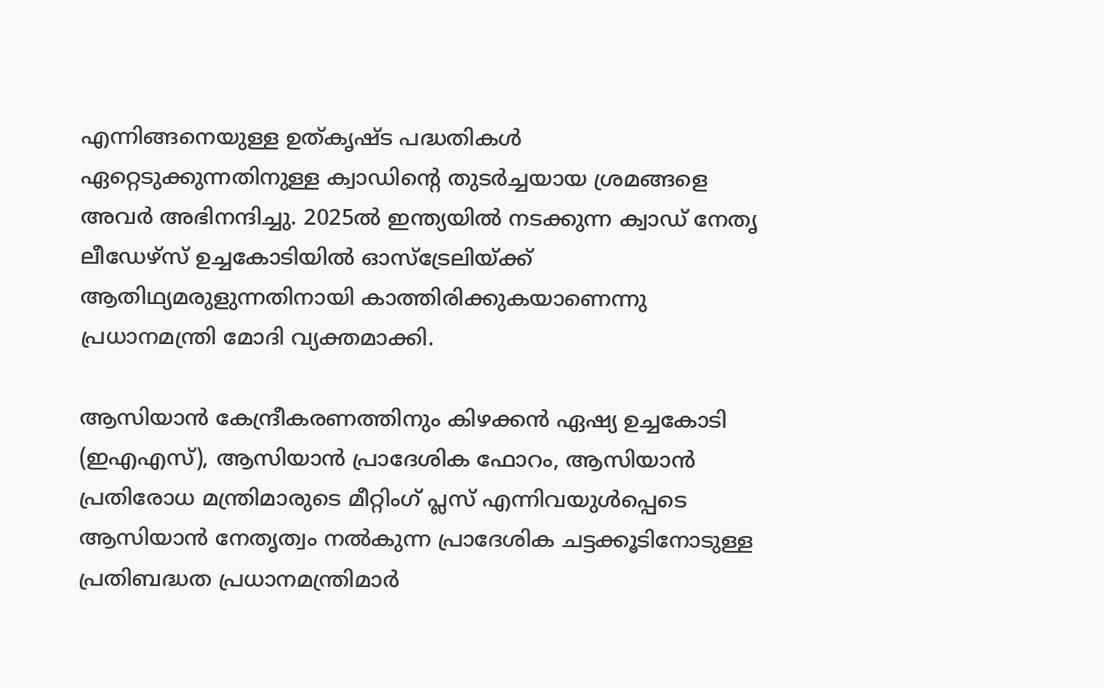എന്നിങ്ങനെയുള്ള ഉത്കൃഷ്ട പദ്ധതികൾ ഏറ്റെടുക്കുന്നതിനുള്ള ക്വാഡിന്റെ തുടർച്ചയായ ശ്രമങ്ങളെ അവർ അഭിനന്ദിച്ചു. 2025ൽ ഇന്ത്യയിൽ നടക്കുന്ന ക്വാഡ് നേതൃ ലീഡേഴ്‌സ് ഉച്ചകോടിയിൽ ഓസ്‌ട്രേലിയ്ക്ക് ആതിഥ്യമരുളുന്നതിനായി കാത്തിരിക്കുകയാണെന്നു പ്രധാനമന്ത്രി മോദി വ്യക്തമാക്കി.

ആസിയാൻ കേന്ദ്രീകരണത്തിനും കിഴക്കൻ ഏഷ്യ ഉച്ചകോടി (ഇഎഎസ്), ആസിയാൻ പ്രാദേശിക ഫോറം, ആസിയാൻ പ്രതിരോധ മന്ത്രിമാരുടെ മീറ്റിംഗ് പ്ലസ് എന്നിവയുൾപ്പെടെ ആസിയാൻ നേതൃത്വം നൽകുന്ന പ്രാദേശിക ചട്ടക്കൂടിനോടുള്ള പ്രതിബദ്ധത പ്രധാനമന്ത്രിമാർ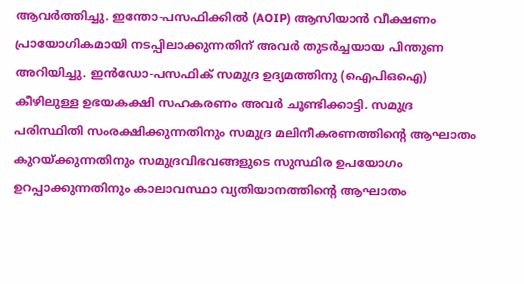ആവർത്തിച്ചു. ഇന്തോ-പസഫിക്കിൽ (AOIP) ആസിയാൻ വീക്ഷണം  പ്രായോഗികമായി നടപ്പിലാക്കുന്നതിന് അവർ തുടർച്ചയായ പിന്തുണ അറിയിച്ചു. ഇൻഡോ-പസഫിക് സമുദ്ര ഉദ്യമത്തിനു (ഐപിഒഐ) കീഴിലുള്ള ഉഭയകക്ഷി സഹകരണം അവർ ചൂണ്ടിക്കാട്ടി. സമുദ്ര പരിസ്ഥിതി സംരക്ഷിക്കുന്നതിനും സമുദ്ര മലിനീകരണത്തിന്റെ ആഘാതം കുറയ്ക്കുന്നതിനും സമുദ്രവിഭവങ്ങളുടെ സുസ്ഥിര ഉപയോഗം ഉറപ്പാക്കുന്നതിനും കാലാവസ്ഥാ വ്യതിയാനത്തിന്റെ ആഘാതം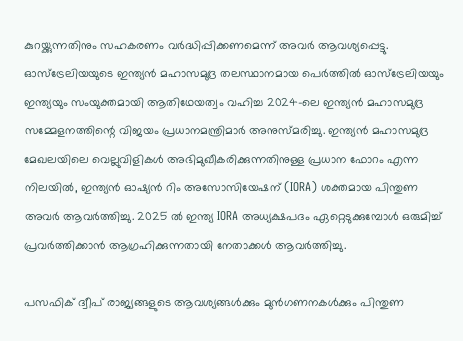കുറയ്ക്കുന്നതിനും സഹകരണം വർദ്ധിപ്പിക്കണമെന്ന് അവർ ആവശ്യപ്പെട്ടു. ഓസ്‌ട്രേലിയയുടെ ഇന്ത്യൻ മഹാസമുദ്ര തലസ്ഥാനമായ പെർത്തിൽ ഓസ്‌ട്രേലിയയും ഇന്ത്യയും സംയുക്തമായി ആതിഥേയത്വം വഹിച്ച 2024-ലെ ഇന്ത്യൻ മഹാസമുദ്ര സമ്മേളനത്തിന്റെ വിജയം പ്രധാനമന്ത്രിമാർ അനുസ്മരിച്ചു. ഇന്ത്യൻ മഹാസമുദ്ര മേഖലയിലെ വെല്ലുവിളികൾ അഭിമുഖീകരിക്കുന്നതിനുള്ള പ്രധാന ഫോറം എന്ന നിലയിൽ, ഇന്ത്യൻ ഓഷ്യൻ റിം അസോസിയേഷന് (IORA) ശക്തമായ പിന്തുണ അവർ ആവർത്തിച്ചു. 2025 ൽ ഇന്ത്യ IORA അധ്യക്ഷപദം ഏറ്റെടുക്കുമ്പോൾ ഒരുമിച്ച് പ്രവർത്തിക്കാൻ ആഗ്രഹിക്കുന്നതായി നേതാക്കൾ ആവർത്തിച്ചു.

പസഫിക് ദ്വീപ് രാജ്യങ്ങളുടെ ആവശ്യങ്ങൾക്കും മുൻഗണനകൾക്കും പിന്തുണ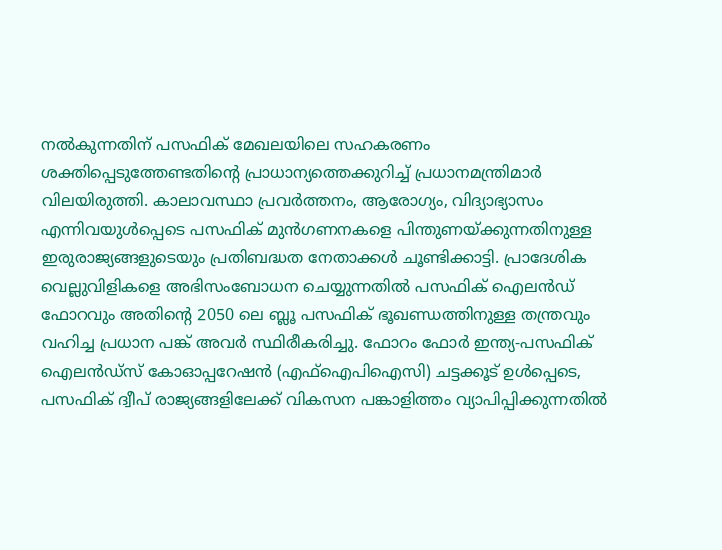നൽകുന്നതിന് പസഫിക് മേഖലയിലെ സഹകരണം ശക്തിപ്പെടുത്തേണ്ടതിന്റെ പ്രാധാന്യത്തെക്കുറിച്ച് പ്രധാനമന്ത്രിമാർ വിലയിരുത്തി. കാലാവസ്ഥാ പ്രവർത്തനം, ആരോഗ്യം, വിദ്യാഭ്യാസം എന്നിവയുൾപ്പെടെ പസഫിക് മുൻഗണനകളെ പിന്തുണയ്ക്കുന്നതിനുള്ള ഇരുരാജ്യങ്ങളുടെയും പ്രതിബദ്ധത നേതാക്കൾ ചൂണ്ടിക്കാട്ടി. പ്രാദേശിക വെല്ലുവിളികളെ അഭിസംബോധന ചെയ്യുന്നതിൽ പസഫിക് ഐലൻഡ് ഫോറവും അതിന്റെ 2050 ലെ ബ്ലൂ പസഫിക് ഭൂഖണ്ഡത്തിനുള്ള തന്ത്രവും വഹിച്ച പ്രധാന പങ്ക് അവർ സ്ഥിരീകരിച്ചു. ഫോറം ഫോർ ഇന്ത്യ-പസഫിക് ഐലൻഡ്സ് കോഓപ്പറേഷൻ (എഫ്ഐപിഐസി) ചട്ടക്കൂട് ഉൾപ്പെടെ, പസഫിക് ദ്വീപ് രാജ്യങ്ങളിലേക്ക് വികസന പങ്കാളിത്തം വ്യാപിപ്പിക്കുന്നതിൽ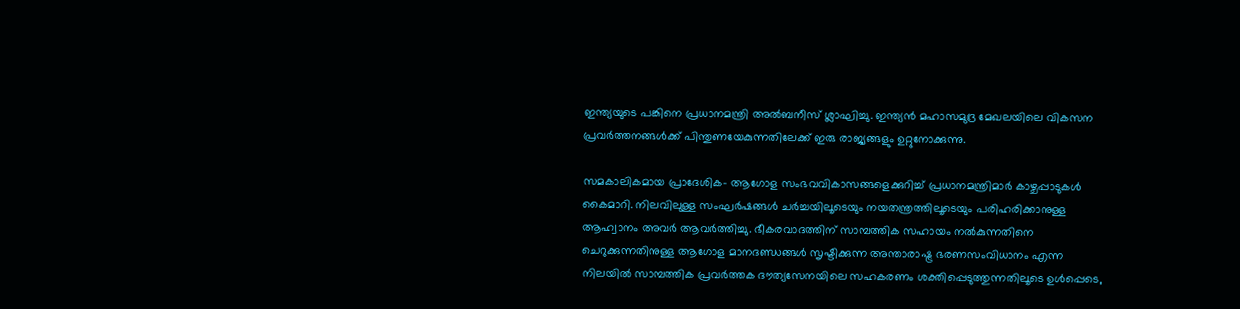ഇന്ത്യയുടെ പങ്കിനെ പ്രധാനമന്ത്രി അൽബനീസ് ശ്ലാഘിച്ചു. ഇന്ത്യൻ മഹാസമുദ്ര മേഖലയിലെ വികസന പ്രവർത്തനങ്ങൾക്ക് പിന്തുണയേകുന്നതിലേക്ക് ഇരു രാജ്യങ്ങളും ഉറ്റുനോക്കുന്നു.

സമകാലികമായ പ്രാദേശിക- ആഗോള സംഭവവികാസങ്ങളെക്കുറിച്ച് പ്രധാനമന്ത്രിമാർ കാഴ്ചപ്പാടുകൾ കൈമാറി. നിലവിലുള്ള സംഘർഷങ്ങൾ ചർച്ചയിലൂടെയും നയതന്ത്രത്തിലൂടെയും പരിഹരിക്കാനുള്ള ആഹ്വാനം അവർ ആവർത്തിച്ചു. ഭീകരവാദത്തിന് സാമ്പത്തിക സഹായം നൽകുന്നതിനെ ചെറുക്കുന്നതിനുള്ള ആഗോള മാനദണ്ഡങ്ങൾ സൃഷ്ടിക്കുന്ന അന്താരാഷ്ട്ര ഭരണസംവിധാനം എന്ന നിലയിൽ സാമ്പത്തിക പ്രവർത്തക ദൗത്യസേനയിലെ സഹകരണം ശക്തിപ്പെടുത്തുന്നതിലൂടെ ഉൾപ്പെടെ,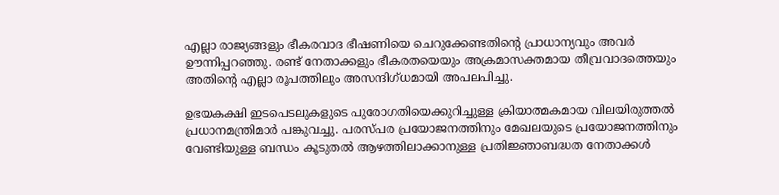എല്ലാ രാജ്യങ്ങളും ഭീകരവാദ ഭീഷണിയെ ചെറുക്കേണ്ടതിന്റെ പ്രാധാന്യവും അവർ ഊന്നിപ്പറഞ്ഞു. രണ്ട് നേതാക്കളും ഭീകരതയെയും അക്രമാസക്തമായ തീവ്രവാദത്തെയും അതിന്റെ എല്ലാ രൂപത്തിലും അസന്ദിഗ്ധമായി അപലപിച്ചു.

ഉഭയകക്ഷി ഇടപെടലുകളുടെ പുരോഗതിയെക്കുറിച്ചുള്ള ക്രിയാത്മകമായ വിലയിരുത്തൽ പ്രധാനമന്ത്രിമാർ പങ്കുവച്ചു. പരസ്പര പ്രയോജനത്തിനും മേഖലയുടെ പ്രയോജനത്തിനും വേണ്ടിയുള്ള ബന്ധം കൂടുതൽ ആഴത്തിലാക്കാനുള്ള പ്രതിജ്ഞാബദ്ധത നേതാക്കൾ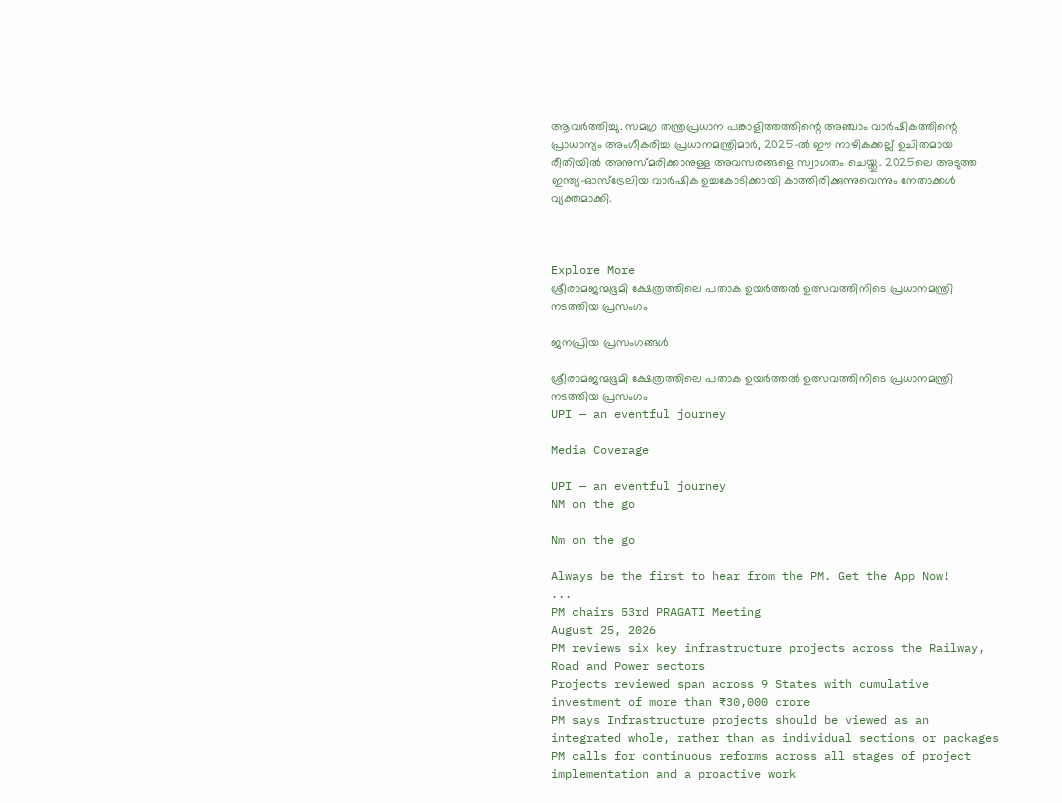ആവർത്തിച്ചു. സമഗ്ര തന്ത്രപ്രധാന പങ്കാളിത്തത്തിന്റെ അഞ്ചാം വാർഷികത്തിന്റെ പ്രാധാന്യം അംഗീകരിച്ച പ്രധാനമന്ത്രിമാർ, 2025-ൽ ഈ നാഴികക്കല്ല് ഉചിതമായ രീതിയിൽ അനുസ്മരിക്കാനുള്ള അവസരങ്ങളെ സ്വാഗതം ചെയ്തു. 2025ലെ അടുത്ത ഇന്ത്യ-ഓസ്‌ട്രേലിയ വാർഷിക ഉച്ചകോടിക്കായി കാത്തിരിക്കുന്നുവെന്നും നേതാക്കൾ വ്യക്തമാക്കി.



Explore More
ശ്രീരാമജന്മഭൂമി ക്ഷേത്രത്തിലെ പതാക ഉയർത്തൽ ഉത്സവത്തിനിടെ പ്രധാനമന്ത്രി നടത്തിയ പ്രസംഗം

ജനപ്രിയ പ്രസംഗങ്ങൾ

ശ്രീരാമജന്മഭൂമി ക്ഷേത്രത്തിലെ പതാക ഉയർത്തൽ ഉത്സവത്തിനിടെ പ്രധാനമന്ത്രി നടത്തിയ പ്രസംഗം
UPI — an eventful journey

Media Coverage

UPI — an eventful journey
NM on the go

Nm on the go

Always be the first to hear from the PM. Get the App Now!
...
PM chairs 53rd PRAGATI Meeting
August 25, 2026
PM reviews six key infrastructure projects across the Railway, Road and Power sectors
Projects reviewed span across 9 States with cumulative investment of more than ₹30,000 crore
PM says Infrastructure projects should be viewed as an integrated whole, rather than as individual sections or packages
PM calls for continuous reforms across all stages of project implementation and a proactive work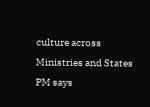culture across Ministries and States
PM says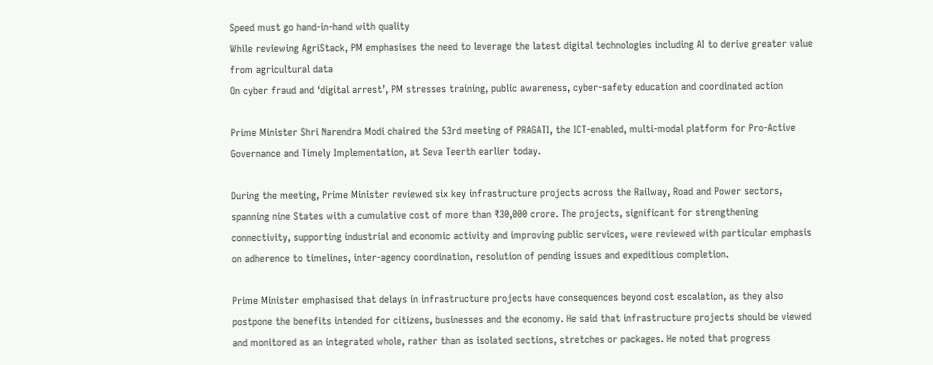Speed must go hand-in-hand with quality
While reviewing AgriStack, PM emphasises the need to leverage the latest digital technologies including AI to derive greater value from agricultural data
On cyber fraud and ‘digital arrest’, PM stresses training, public awareness, cyber-safety education and coordinated action

Prime Minister Shri Narendra Modi chaired the 53rd meeting of PRAGATI, the ICT-enabled, multi-modal platform for Pro-Active Governance and Timely Implementation, at Seva Teerth earlier today.

During the meeting, Prime Minister reviewed six key infrastructure projects across the Railway, Road and Power sectors, spanning nine States with a cumulative cost of more than ₹30,000 crore. The projects, significant for strengthening connectivity, supporting industrial and economic activity and improving public services, were reviewed with particular emphasis on adherence to timelines, inter-agency coordination, resolution of pending issues and expeditious completion.

Prime Minister emphasised that delays in infrastructure projects have consequences beyond cost escalation, as they also postpone the benefits intended for citizens, businesses and the economy. He said that infrastructure projects should be viewed and monitored as an integrated whole, rather than as isolated sections, stretches or packages. He noted that progress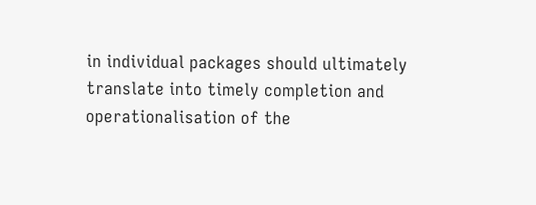in individual packages should ultimately translate into timely completion and operationalisation of the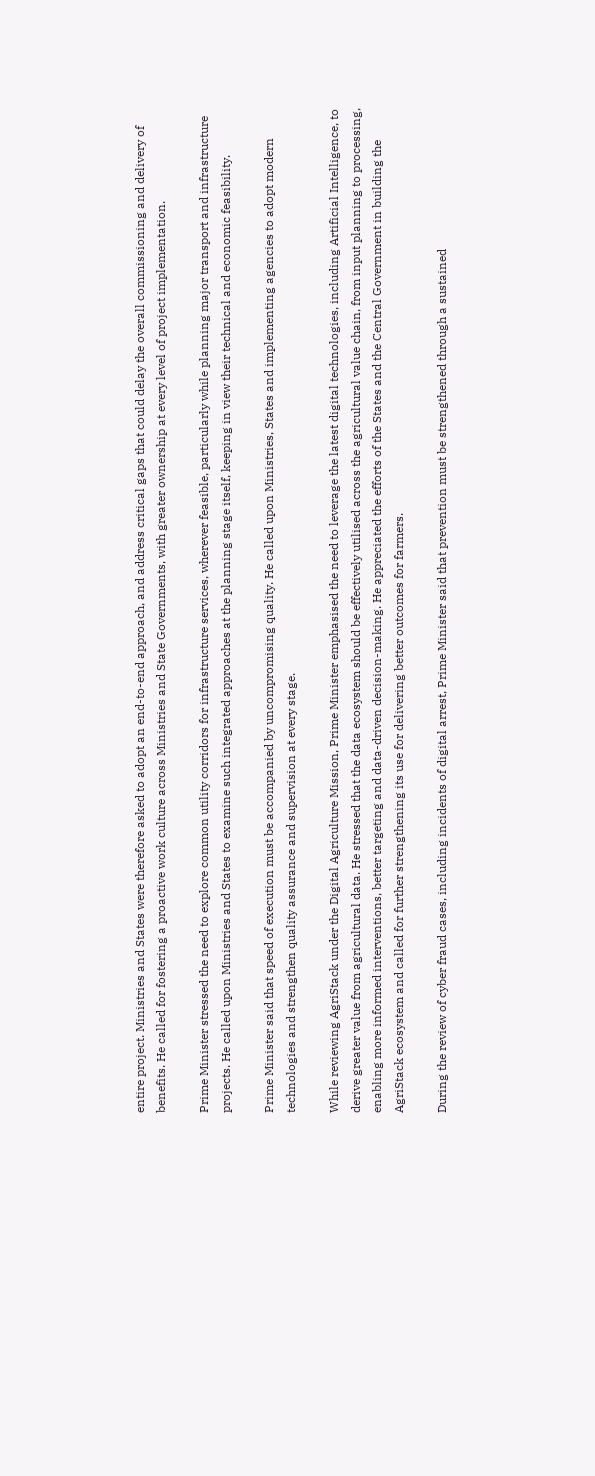entire project. Ministries and States were therefore asked to adopt an end-to-end approach, and address critical gaps that could delay the overall commissioning and delivery of benefits. He called for fostering a proactive work culture across Ministries and State Governments, with greater ownership at every level of project implementation.

Prime Minister stressed the need to explore common utility corridors for infrastructure services, wherever feasible, particularly while planning major transport and infrastructure projects. He called upon Ministries and States to examine such integrated approaches at the planning stage itself, keeping in view their technical and economic feasibility.

Prime Minister said that speed of execution must be accompanied by uncompromising quality. He called upon Ministries, States and implementing agencies to adopt modern technologies and strengthen quality assurance and supervision at every stage.

While reviewing AgriStack under the Digital Agriculture Mission, Prime Minister emphasised the need to leverage the latest digital technologies, including Artificial Intelligence, to derive greater value from agricultural data. He stressed that the data ecosystem should be effectively utilised across the agricultural value chain, from input planning to processing, enabling more informed interventions, better targeting and data-driven decision-making. He appreciated the efforts of the States and the Central Government in building the AgriStack ecosystem and called for further strengthening its use for delivering better outcomes for farmers.

During the review of cyber fraud cases, including incidents of digital arrest, Prime Minister said that prevention must be strengthened through a sustained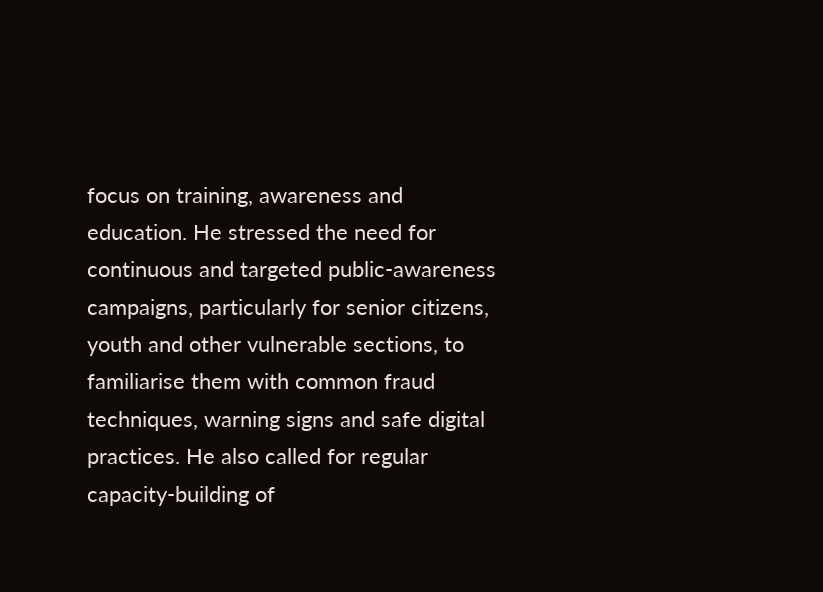focus on training, awareness and education. He stressed the need for continuous and targeted public-awareness campaigns, particularly for senior citizens, youth and other vulnerable sections, to familiarise them with common fraud techniques, warning signs and safe digital practices. He also called for regular capacity-building of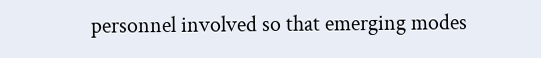personnel involved so that emerging modes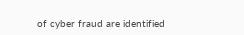of cyber fraud are identified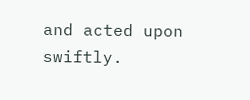and acted upon swiftly.